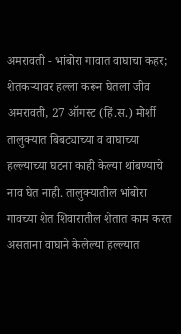अमरावती - भांबोरा गावात वाघाचा कहर; शेतकऱ्यावर हल्ला करून घेतला जीव
अमरावती, 27 ऑगस्ट (हिं.स.) मोर्शी तालुक्यात बिबट्याच्या व वाघाच्या हल्ल्याच्या घटना काही केल्या थांबण्याचे नाव घेत नाही. तालुक्यातील भांबोरा गावच्या शेत शिवारातील शेतात काम करत असताना वाघाने केलेल्या हल्ल्यात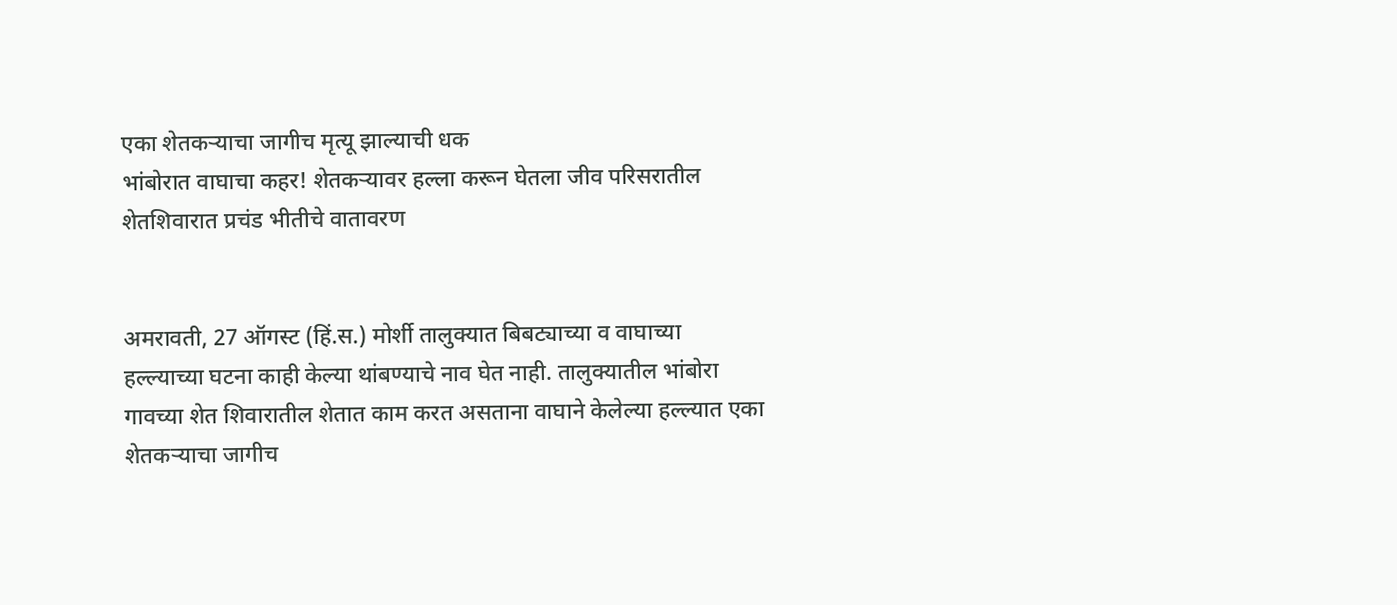एका शेतकऱ्याचा जागीच मृत्यू झाल्याची धक
भांबोरात वाघाचा कहर! शेतकऱ्यावर हल्ला करून घेतला जीव परिसरातील शेतशिवारात प्रचंड भीतीचे वातावरण


अमरावती, 27 ऑगस्ट (हिं.स.) मोर्शी तालुक्यात बिबट्याच्या व वाघाच्या हल्ल्याच्या घटना काही केल्या थांबण्याचे नाव घेत नाही. तालुक्यातील भांबोरा गावच्या शेत शिवारातील शेतात काम करत असताना वाघाने केलेल्या हल्ल्यात एका शेतकऱ्याचा जागीच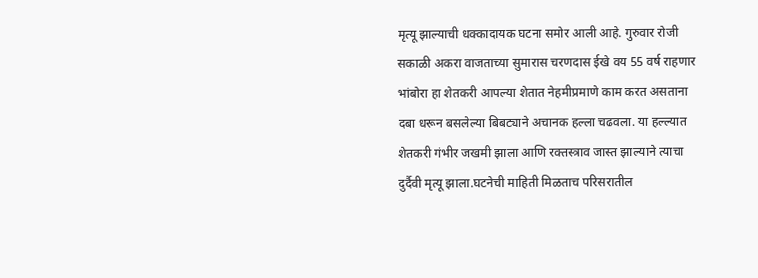मृत्यू झाल्याची धक्कादायक घटना समोर आली आहे. गुरुवार रोजी सकाळी अकरा वाजताच्या सुमारास चरणदास ईखे वय 55 वर्ष राहणार भांबोरा हा शेतकरी आपल्या शेतात नेहमीप्रमाणे काम करत असताना दबा धरून बसलेल्या बिबट्याने अचानक हल्ला चढवला. या हल्ल्यात शेतकरी गंभीर जखमी झाला आणि रक्तस्त्राव जास्त झाल्याने त्याचा दुर्दैवी मृत्यू झाला.घटनेची माहिती मिळताच परिसरातील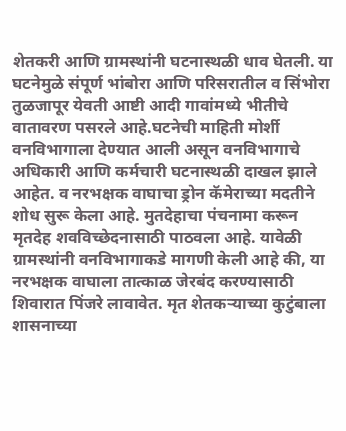शेतकरी आणि ग्रामस्थांनी घटनास्थळी धाव घेतली. या घटनेमुळे संपूर्ण भांबोरा आणि परिसरातील व सिंभोरा तुळजापूर येवती आष्टी आदी गावांमध्ये भीतीचे वातावरण पसरले आहे.घटनेची माहिती मोर्शी वनविभागाला देण्यात आली असून वनविभागाचे अधिकारी आणि कर्मचारी घटनास्थळी दाखल झाले आहेत. व नरभक्षक वाघाचा ड्रोन कॅमेराच्या मदतीने शोध सुरू केला आहे. मुतदेहाचा पंचनामा करून मृतदेह शवविच्छेदनासाठी पाठवला आहे. यावेळी ग्रामस्थांनी वनविभागाकडे मागणी केली आहे की, या नरभक्षक वाघाला तात्काळ जेरबंद करण्यासाठी शिवारात पिंजरे लावावेत. मृत शेतकऱ्याच्या कुटुंबाला शासनाच्या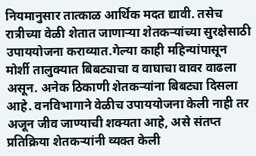नियमानुसार तात्काळ आर्थिक मदत द्यावी. तसेच रात्रीच्या वेळी शेतात जाणाऱ्या शेतकऱ्यांच्या सुरक्षेसाठी उपाययोजना कराव्यात.गेल्या काही महिन्यांपासून मोर्शी तालुक्यात बिबट्याचा व वाघाचा वावर वाढला असून. अनेक ठिकाणी शेतकऱ्यांना बिबट्या दिसला आहे. वनविभागाने वेळीच उपाययोजना केली नाही तर अजून जीव जाण्याची शक्यता आहे, असे संतप्त प्रतिक्रिया शेतकऱ्यांनी व्यक्त केली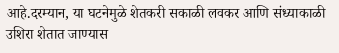आहे.दरम्यान, या घटनेमुळे शेतकरी सकाळी लवकर आणि संध्याकाळी उशिरा शेतात जाण्यास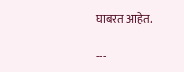घाबरत आहेत.

---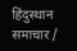हिंदुस्थान समाचार /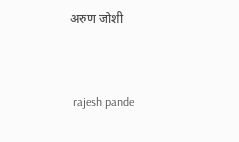अरुण जोशी


 rajesh pande